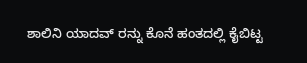ಶಾಲಿನಿ ಯಾದವ್ ರನ್ನು ಕೊನೆ ಹಂತದಲ್ಲಿ ಕೈಬಿಟ್ಟ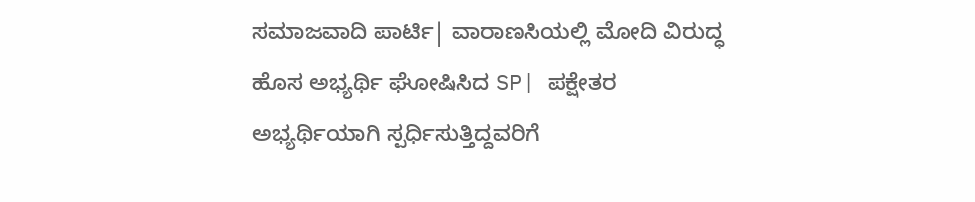ಸಮಾಜವಾದಿ ಪಾರ್ಟಿ| ವಾರಾಣಸಿಯಲ್ಲಿ ಮೋದಿ ವಿರುದ್ಧ ಹೊಸ ಅಭ್ಯರ್ಥಿ ಘೋಷಿಸಿದ SP| ಪಕ್ಷೇತರ ಅಭ್ಯರ್ಥಿಯಾಗಿ ಸ್ಪರ್ಧಿಸುತ್ತಿದ್ದವರಿಗೆ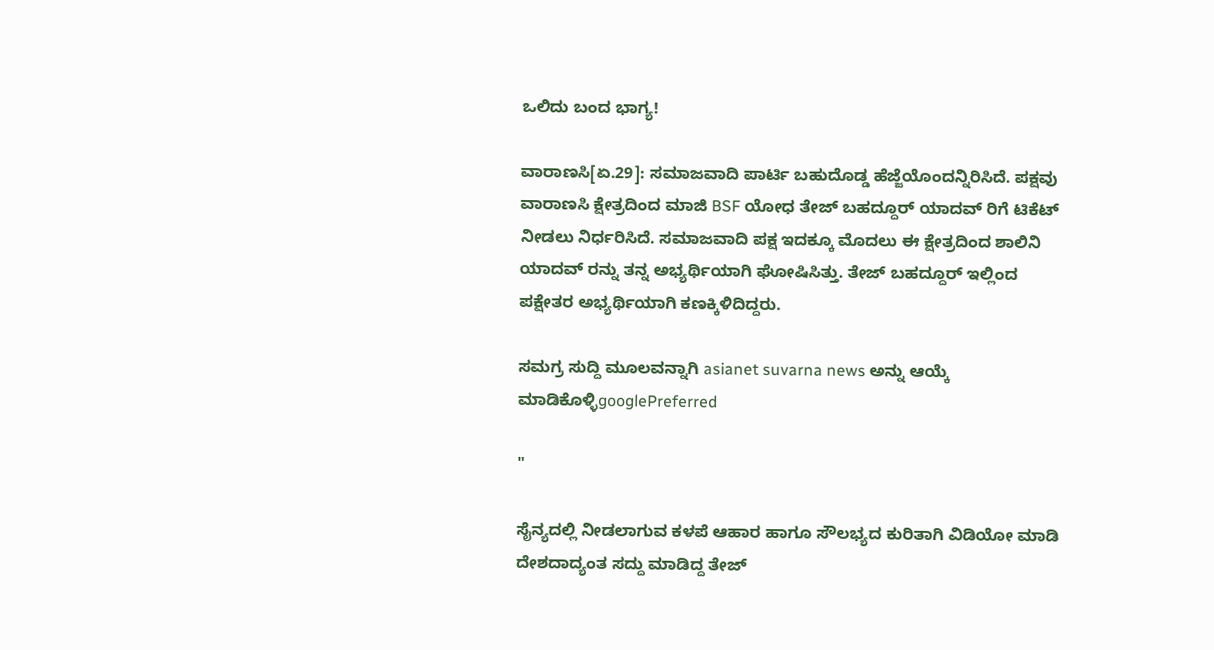ಒಲಿದು ಬಂದ ಭಾಗ್ಯ!

ವಾರಾಣಸಿ[ಏ.29]: ಸಮಾಜವಾದಿ ಪಾರ್ಟಿ ಬಹುದೊಡ್ಡ ಹೆಜ್ಜೆಯೊಂದನ್ನಿರಿಸಿದೆ. ಪಕ್ಷವು ವಾರಾಣಸಿ ಕ್ಷೇತ್ರದಿಂದ ಮಾಜಿ BSF ಯೋಧ ತೇಜ್ ಬಹದ್ದೂರ್ ಯಾದವ್ ರಿಗೆ ಟಿಕೆಟ್ ನೀಡಲು ನಿರ್ಧರಿಸಿದೆ. ಸಮಾಜವಾದಿ ಪಕ್ಷ ಇದಕ್ಕೂ ಮೊದಲು ಈ ಕ್ಷೇತ್ರದಿಂದ ಶಾಲಿನಿ ಯಾದವ್ ರನ್ನು ತನ್ನ ಅಭ್ಯರ್ಥಿಯಾಗಿ ಘೋಷಿಸಿತ್ತು. ತೇಜ್ ಬಹದ್ದೂರ್ ಇಲ್ಲಿಂದ ಪಕ್ಷೇತರ ಅಭ್ಯರ್ಥಿಯಾಗಿ ಕಣಕ್ಕಿಳಿದಿದ್ದರು.

ಸಮಗ್ರ ಸುದ್ದಿ ಮೂಲವನ್ನಾಗಿ asianet suvarna news ಅನ್ನು ಆಯ್ಕೆ ಮಾಡಿಕೊಳ್ಳಿgooglePreferred

"

ಸೈನ್ಯದಲ್ಲಿ ನೀಡಲಾಗುವ ಕಳಪೆ ಆಹಾರ ಹಾಗೂ ಸೌಲಭ್ಯದ ಕುರಿತಾಗಿ ವಿಡಿಯೋ ಮಾಡಿ ದೇಶದಾದ್ಯಂತ ಸದ್ದು ಮಾಡಿದ್ದ ತೇಜ್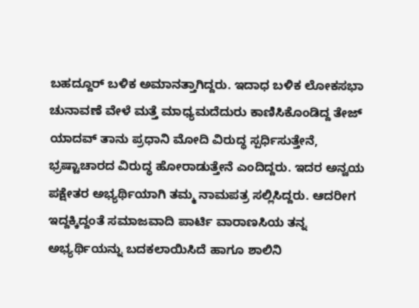ಬಹದ್ದೂರ್ ಬಳಿಕ ಅಮಾನತ್ತಾಗಿದ್ದರು. ಇದಾಧ ಬಳಿಕ ಲೋಕಸಭಾ ಚುನಾವಣೆ ವೇಳೆ ಮತ್ತೆ ಮಾಧ್ಯಮದೆದುರು ಕಾಣಿಸಿಕೊಂಡಿದ್ದ ತೇಜ್ ಯಾದವ್ ತಾನು ಪ್ರಧಾನಿ ಮೋದಿ ವಿರುದ್ಧ ಸ್ಪರ್ಧಿಸುತ್ತೇನೆ, ಭ್ರಷ್ಟಾಚಾರದ ವಿರುದ್ಧ ಹೋರಾಡುತ್ತೇನೆ ಎಂದಿದ್ದರು. ಇದರ ಅನ್ವಯ ಪಕ್ಷೇತರ ಅಭ್ಯರ್ಥಿಯಾಗಿ ತಮ್ಮ ನಾಮಪತ್ರ ಸಲ್ಲಿಸಿದ್ದರು. ಆದರೀಗ ಇದ್ದಕ್ಕಿದ್ದಂತೆ ಸಮಾಜವಾದಿ ಪಾರ್ಟಿ ವಾರಾಣಸಿಯ ತನ್ನ ಅಭ್ಯರ್ಥಿಯನ್ನು ಬದಕಲಾಯಿಸಿದೆ ಹಾಗೂ ಶಾಲಿನಿ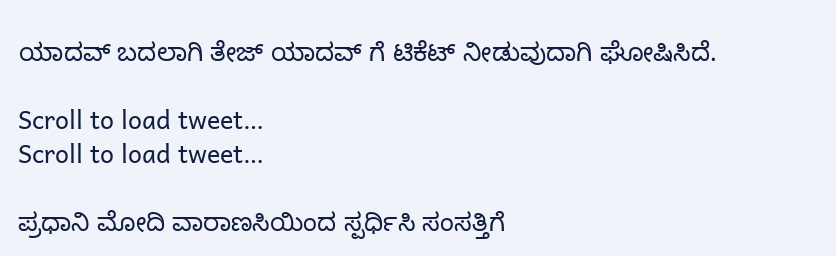ಯಾದವ್ ಬದಲಾಗಿ ತೇಜ್ ಯಾದವ್ ಗೆ ಟಿಕೆಟ್ ನೀಡುವುದಾಗಿ ಘೋಷಿಸಿದೆ.

Scroll to load tweet…
Scroll to load tweet…

ಪ್ರಧಾನಿ ಮೋದಿ ವಾರಾಣಸಿಯಿಂದ ಸ್ಪರ್ಧಿಸಿ ಸಂಸತ್ತಿಗೆ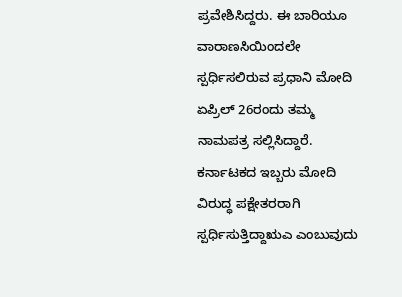ಪ್ರವೇಶಿಸಿದ್ದರು. ಈ ಬಾರಿಯೂ ವಾರಾಣಸಿಯಿಂದಲೇ ಸ್ಪರ್ಧಿಸಲಿರುವ ಪ್ರಧಾನಿ ಮೋದಿ ಏಪ್ರಿಲ್ 26ರಂದು ತಮ್ಮ ನಾಮಪತ್ರ ಸಲ್ಲಿಸಿದ್ದಾರೆ. ಕರ್ನಾಟಕದ ಇಬ್ಬರು ಮೋದಿ ವಿರುದ್ಧ ಪಕ್ಷೇತರರಾಗಿ ಸ್ಪರ್ಧಿಸುತ್ತಿದ್ದಾಋಎ ಎಂಬುವುದು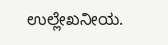ಉಲ್ಲೇಖನೀಯ.